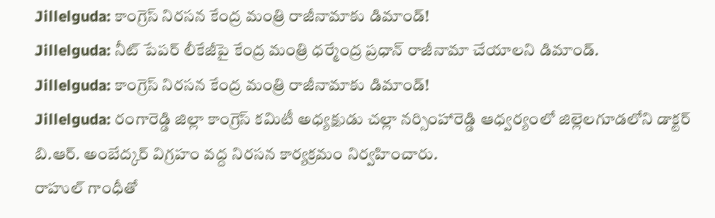Jillelguda: కాంగ్రెస్ నిరసన కేంద్ర మంత్రి రాజీనామాకు డిమాండ్!
Jillelguda: నీట్ పేపర్ లీకేజీపై కేంద్ర మంత్రి ధర్మేంద్ర ప్రధాన్ రాజీనామా చేయాలని డిమాండ్.
Jillelguda: కాంగ్రెస్ నిరసన కేంద్ర మంత్రి రాజీనామాకు డిమాండ్!
Jillelguda: రంగారెడ్డి జిల్లా కాంగ్రెస్ కమిటీ అధ్యక్షుడు చల్లా నర్సింహారెడ్డి ఆధ్వర్యంలో జిల్లెలగూడలోని డాక్టర్ బి.ఆర్. అంబేద్కర్ విగ్రహం వద్ద నిరసన కార్యక్రమం నిర్వహించారు.
రాహుల్ గాంధీతో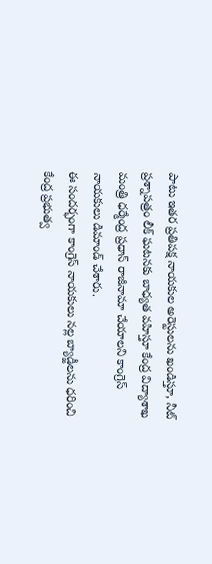పాటు ఇతర ప్రతిపక్ష నాయకుల అరెస్టులను ఖండిస్తూ, నీట్ ప్రశ్నాపత్రం లీక్ ఘటనకు బాధ్యత వహిస్తూ కేంద్ర విద్యాశాఖ మంత్రి ధర్మేంద్ర ప్రధాన్ రాజీనామా చేయాలని కాంగ్రెస్ నాయకులు డిమాండ్ చేశారు.
ఈ సందర్భంగా కాంగ్రెస్ నాయకులు నల్ల బ్యాడ్జీలను ధరించి కేంద్ర ప్రభుత్వ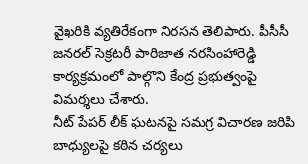వైఖరికి వ్యతిరేకంగా నిరసన తెలిపారు. పీసీసీ జనరల్ సెక్రటరీ పారిజాత నరసింహారెడ్డి కార్యక్రమంలో పాల్గొని కేంద్ర ప్రభుత్వంపై విమర్శలు చేశారు.
నీట్ పేపర్ లీక్ ఘటనపై సమగ్ర విచారణ జరిపి బాధ్యులపై కఠిన చర్యలు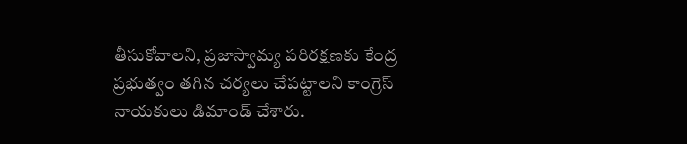తీసుకోవాలని, ప్రజాస్వామ్య పరిరక్షణకు కేంద్ర ప్రభుత్వం తగిన చర్యలు చేపట్టాలని కాంగ్రెస్ నాయకులు డిమాండ్ చేశారు.